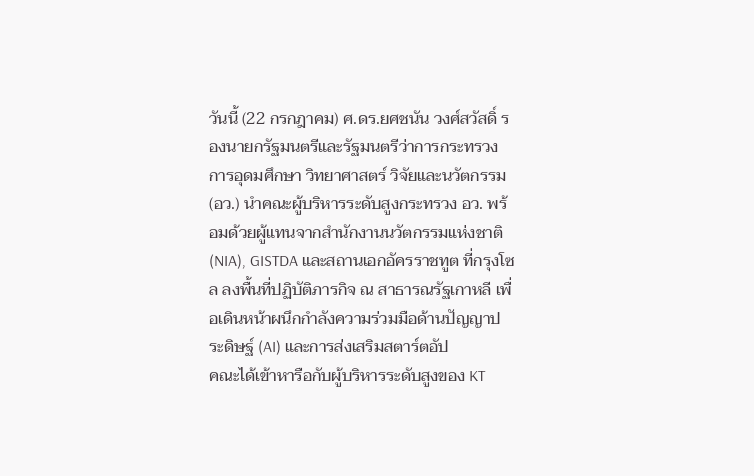วันนี้ (22 กรกฎาคม) ศ.ดร.ยศชนัน วงศ์สวัสดิ์ รองนายกรัฐมนตรีและรัฐมนตรีว่าการกระทรวงการอุดมศึกษา วิทยาศาสตร์ วิจัยและนวัตกรรม (อว.) นำคณะผู้บริหารระดับสูงกระทรวง อว. พร้อมด้วยผู้แทนจากสำนักงานนวัตกรรมแห่งชาติ (NIA), GISTDA และสถานเอกอัครราชทูต ที่กรุงโซล ลงพื้นที่ปฏิบัติภารกิจ ณ สาธารณรัฐเกาหลี เพื่อเดินหน้าผนึกกำลังความร่วมมือด้านปัญญาประดิษฐ์ (AI) และการส่งเสริมสตาร์ตอัป
คณะได้เข้าหารือกับผู้บริหารระดับสูงของ KT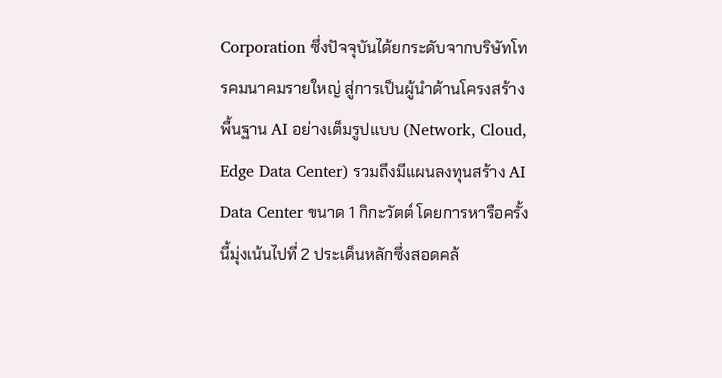Corporation ซึ่งปัจจุบันได้ยกระดับจากบริษัทโทรคมนาคมรายใหญ่ สู่การเป็นผู้นำด้านโครงสร้างพื้นฐาน AI อย่างเต็มรูปแบบ (Network, Cloud, Edge Data Center) รวมถึงมีแผนลงทุนสร้าง AI Data Center ขนาด 1 กิกะวัตต์ โดยการหารือครั้งนี้มุ่งเน้นไปที่ 2 ประเด็นหลักซึ่งสอดคล้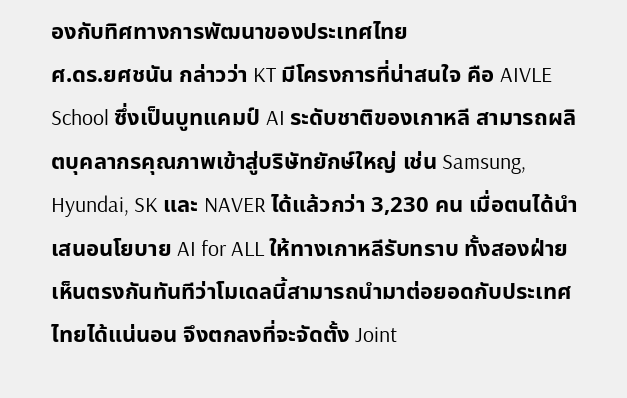องกับทิศทางการพัฒนาของประเทศไทย
ศ.ดร.ยศชนัน กล่าวว่า KT มีโครงการที่น่าสนใจ คือ AIVLE School ซึ่งเป็นบูทแคมป์ AI ระดับชาติของเกาหลี สามารถผลิตบุคลากรคุณภาพเข้าสู่บริษัทยักษ์ใหญ่ เช่น Samsung, Hyundai, SK และ NAVER ได้แล้วกว่า 3,230 คน เมื่อตนได้นำเสนอนโยบาย AI for ALL ให้ทางเกาหลีรับทราบ ทั้งสองฝ่ายเห็นตรงกันทันทีว่าโมเดลนี้สามารถนำมาต่อยอดกับประเทศไทยได้แน่นอน จึงตกลงที่จะจัดตั้ง Joint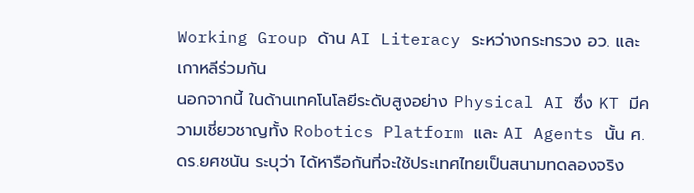Working Group ด้าน AI Literacy ระหว่างกระทรวง อว. และเกาหลีร่วมกัน
นอกจากนี้ ในด้านเทคโนโลยีระดับสูงอย่าง Physical AI ซึ่ง KT มีความเชี่ยวชาญทั้ง Robotics Platform และ AI Agents นั้น ศ.ดร.ยศชนัน ระบุว่า ได้หารือกันที่จะใช้ประเทศไทยเป็นสนามทดลองจริง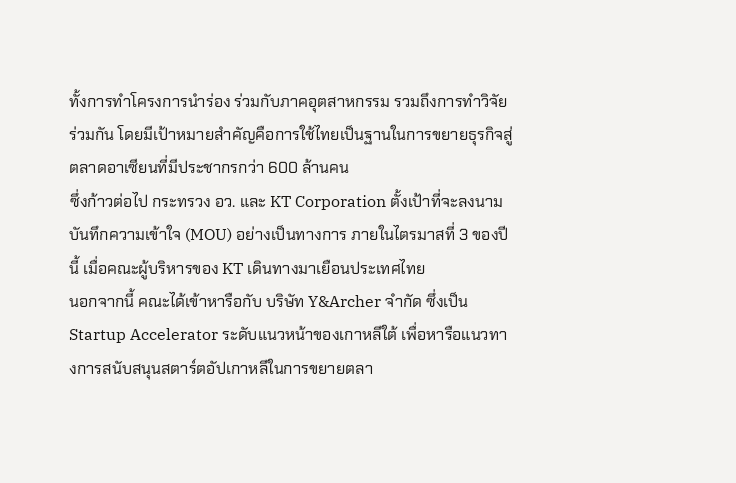ทั้งการทำโครงการนำร่อง ร่วมกับภาคอุตสาหกรรม รวมถึงการทำวิจัยร่วมกัน โดยมีเป้าหมายสำคัญคือการใช้ไทยเป็นฐานในการขยายธุรกิจสู่ตลาดอาเซียนที่มีประชากรกว่า 600 ล้านคน
ซึ่งก้าวต่อไป กระทรวง อว. และ KT Corporation ตั้งเป้าที่จะลงนามบันทึกความเข้าใจ (MOU) อย่างเป็นทางการ ภายในไตรมาสที่ 3 ของปีนี้ เมื่อคณะผู้บริหารของ KT เดินทางมาเยือนประเทศไทย
นอกจากนี้ คณะได้เข้าหารือกับ บริษัท Y&Archer จำกัด ซึ่งเป็น Startup Accelerator ระดับแนวหน้าของเกาหลีใต้ เพื่อหารือแนวทางการสนับสนุนสตาร์ตอัปเกาหลีในการขยายตลา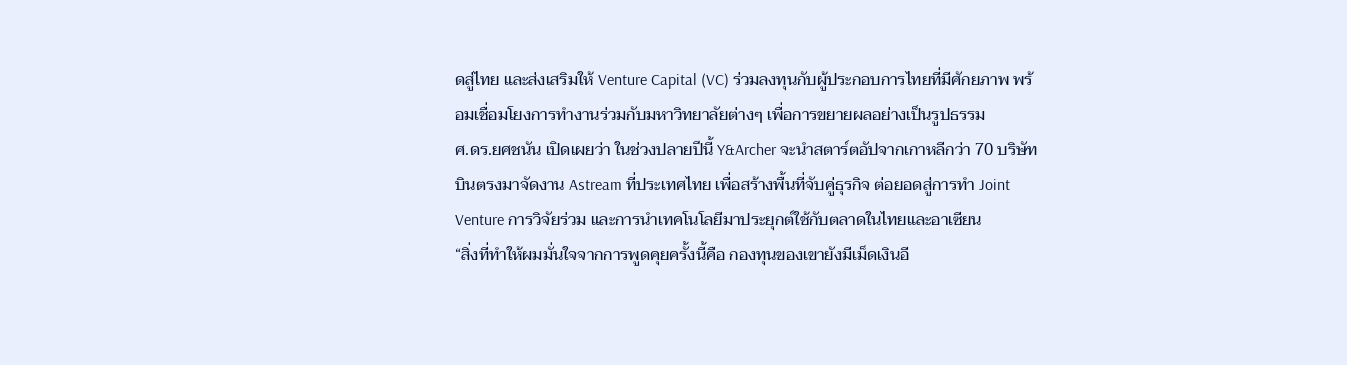ดสู่ไทย และส่งเสริมให้ Venture Capital (VC) ร่วมลงทุนกับผู้ประกอบการไทยที่มีศักยภาพ พร้อมเชื่อมโยงการทำงานร่วมกับมหาวิทยาลัยต่างๆ เพื่อการขยายผลอย่างเป็นรูปธรรม
ศ.ดร.ยศชนัน เปิดเผยว่า ในช่วงปลายปีนี้ Y&Archer จะนำสตาร์ตอัปจากเกาหลีกว่า 70 บริษัท บินตรงมาจัดงาน Astream ที่ประเทศไทย เพื่อสร้างพื้นที่จับคู่ธุรกิจ ต่อยอดสู่การทำ Joint Venture การวิจัยร่วม และการนำเทคโนโลยีมาประยุกต์ใช้กับตลาดในไทยและอาเซียน
“สิ่งที่ทำให้ผมมั่นใจจากการพูดคุยครั้งนี้คือ กองทุนของเขายังมีเม็ดเงินอี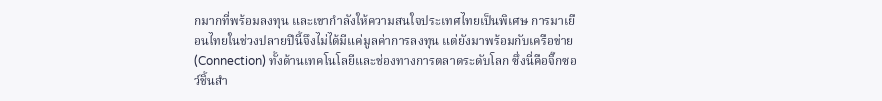กมากที่พร้อมลงทุน และเขากำลังให้ความสนใจประเทศไทยเป็นพิเศษ การมาเยือนไทยในช่วงปลายปีนี้จึงไม่ได้มีแค่มูลค่าการลงทุน แต่ยังมาพร้อมกับเครือข่าย (Connection) ทั้งด้านเทคโนโลยีและช่องทางการตลาดระดับโลก ซึ่งนี่คือจิ๊กซอว์ชิ้นสำ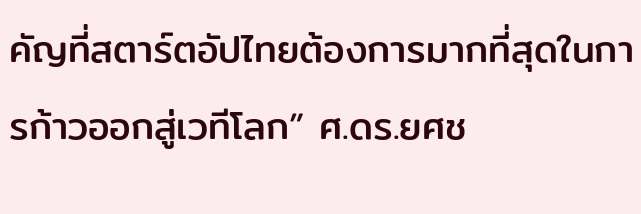คัญที่สตาร์ตอัปไทยต้องการมากที่สุดในการก้าวออกสู่เวทีโลก” ศ.ดร.ยศช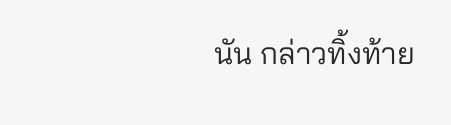นัน กล่าวทิ้งท้าย